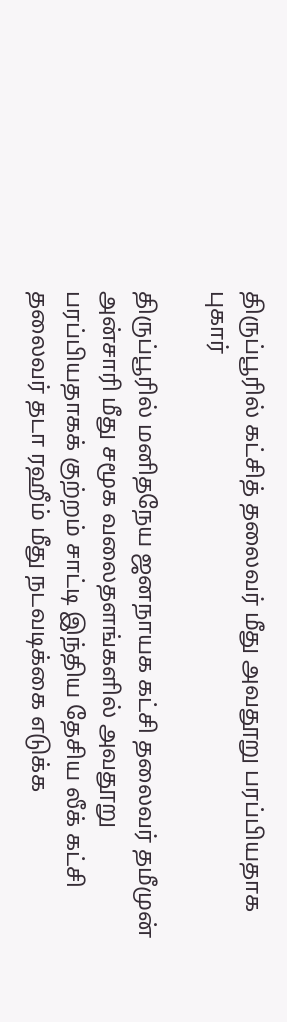திருப்பூரில் கட்சித் தலைவர் மீது அவதூறு பரப்பியதாக புகார்

திருப்பூரில் மனிதநேய ஜனநாயக கட்சி தலைவர் தமீமுன் அன்சாரி மீது சமூக வலைதளங்களில் அவதூறு பரப்பியதாகக் குற்றம் சாட்டி இந்திய தேசிய லீக் கட்சி தலைவர் தடா ரஹீம் மீது நடவடிக்கை எடுக்க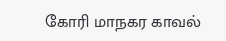கோரி மாநகர காவல்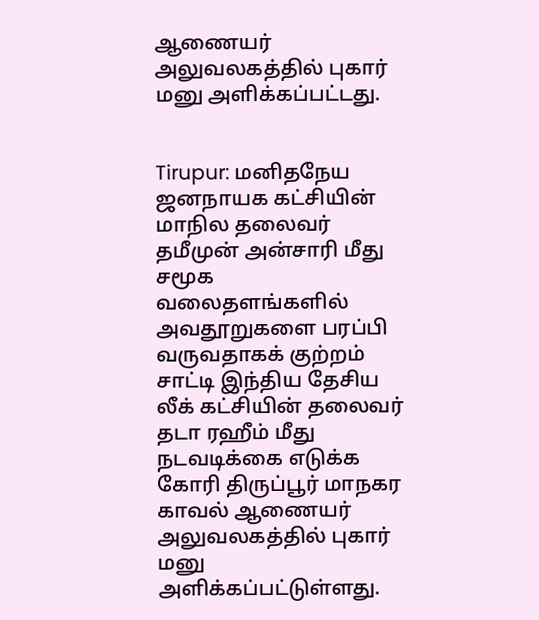ஆணையர் அலுவலகத்தில் புகார் மனு அளிக்கப்பட்டது.


Tirupur: மனிதநேய ஜனநாயக கட்சியின் மாநில தலைவர் தமீமுன் அன்சாரி மீது சமூக வலைதளங்களில் அவதூறுகளை பரப்பி வருவதாகக் குற்றம் சாட்டி இந்திய தேசிய லீக் கட்சியின் தலைவர் தடா ரஹீம் மீது நடவடிக்கை எடுக்க கோரி திருப்பூர் மாநகர காவல் ஆணையர் அலுவலகத்தில் புகார் மனு அளிக்கப்பட்டுள்ளது.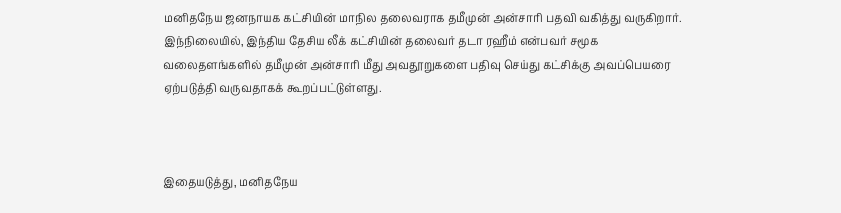மனிதநேய ஜனநாயக கட்சியின் மாநில தலைவராக தமீமுன் அன்சாரி பதவி வகித்து வருகிறார். இந்நிலையில், இந்திய தேசிய லீக் கட்சியின் தலைவர் தடா ரஹீம் என்பவர் சமூக வலைதளங்களில் தமீமுன் அன்சாரி மீது அவதூறுகளை பதிவு செய்து கட்சிக்கு அவப்பெயரை ஏற்படுத்தி வருவதாகக் கூறப்பட்டுள்ளது.



இதையடுத்து, மனிதநேய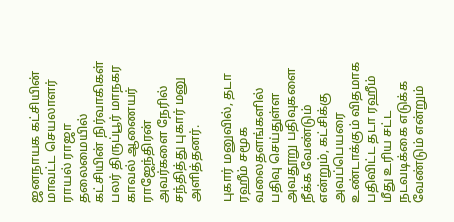ஜனநாயக கட்சியின் மாவட்ட செயலாளர் ராயல் ராஜா தலைமையில் கட்சியின் நிர்வாகிகள் பலர் திருப்பூர் மாநகர காவல் ஆணையர் ராஜேந்திரன் அவர்களை நேரில் சந்தித்து புகார் மனு அளித்தனர்.

புகார் மனுவில், தடா ரஹீம் சமூக வலைதளங்களில் பதிவு செய்துள்ள அவதூறு பதிவுகளை நீக்க வேண்டும் என்றும், கட்சிக்கு அவப்பெயரை உண்டாக்கும் விதமாக பதிவிட்ட தடா ரஹீம் மீது உரிய சட்ட நடவடிக்கை எடுக்க வேண்டும் என்றும்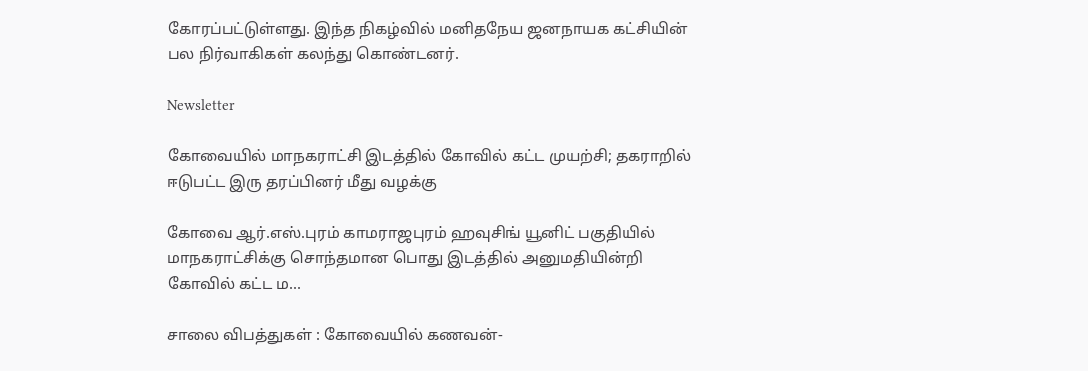கோரப்பட்டுள்ளது. இந்த நிகழ்வில் மனிதநேய ஜனநாயக கட்சியின் பல நிர்வாகிகள் கலந்து கொண்டனர்.

Newsletter

கோவையில் மாநகராட்சி இடத்தில் கோவில் கட்ட முயற்சி; தகராறில் ஈடுபட்ட இரு தரப்பினர் மீது வழக்கு

கோவை ஆர்.எஸ்.புரம் காமராஜபுரம் ஹவுசிங் யூனிட் பகுதியில் மாநகராட்சிக்கு சொந்தமான பொது இடத்தில் அனுமதியின்றி கோவில் கட்ட ம...

சாலை விபத்துகள் : கோவையில் கணவன்-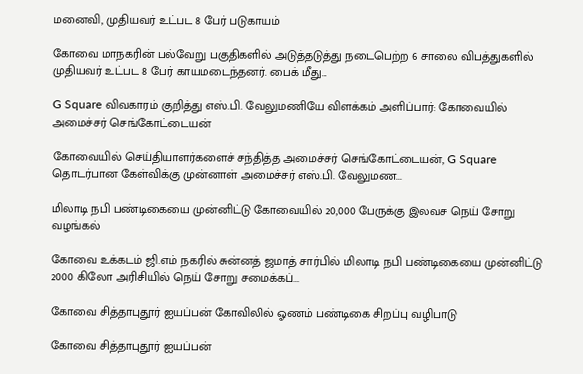மனைவி, முதியவர் உட்பட 8 பேர் படுகாயம்

கோவை மாநகரின் பல்வேறு பகுதிகளில் அடுத்தடுத்து நடைபெற்ற 6 சாலை விபத்துகளில் முதியவர் உட்பட 8 பேர் காயமடைந்தனர். பைக் மீது...

G Square விவகாரம் குறித்து எஸ்.பி. வேலுமணியே விளக்கம் அளிப்பார்: கோவையில் அமைச்சர் செங்கோட்டையன்

கோவையில் செய்தியாளர்களைச் சந்தித்த அமைச்சர் செங்கோட்டையன், G Square தொடர்பான கேள்விக்கு முன்னாள் அமைச்சர் எஸ்.பி. வேலுமண...

மிலாடி நபி பண்டிகையை முன்னிட்டு கோவையில் 20,000 பேருக்கு இலவச நெய் சோறு வழங்கல்

கோவை உக்கடம் ஜி.எம் நகரில் சுன்னத் ஜமாத் சார்பில் மிலாடி நபி பண்டிகையை முன்னிட்டு 2000 கிலோ அரிசியில் நெய் சோறு சமைக்கப்...

கோவை சித்தாபுதூர் ஐயப்பன் கோவிலில் ஓணம் பண்டிகை சிறப்பு வழிபாடு

கோவை சித்தாபுதூர் ஐயப்பன்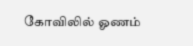கோவிலில் ஓணம்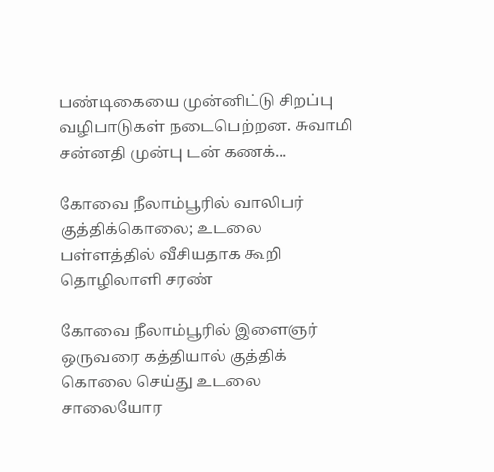பண்டிகையை முன்னிட்டு சிறப்பு வழிபாடுகள் நடைபெற்றன. சுவாமி சன்னதி முன்பு டன் கணக்...

கோவை நீலாம்பூரில் வாலிபர் குத்திக்கொலை; உடலை பள்ளத்தில் வீசியதாக கூறி தொழிலாளி சரண்

கோவை நீலாம்பூரில் இளைஞர் ஒருவரை கத்தியால் குத்திக் கொலை செய்து உடலை சாலையோர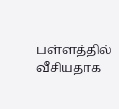பள்ளத்தில் வீசியதாக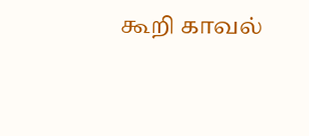கூறி காவல்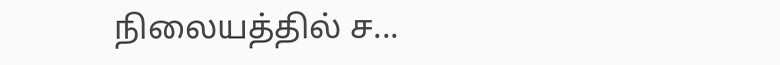நிலையத்தில் ச...